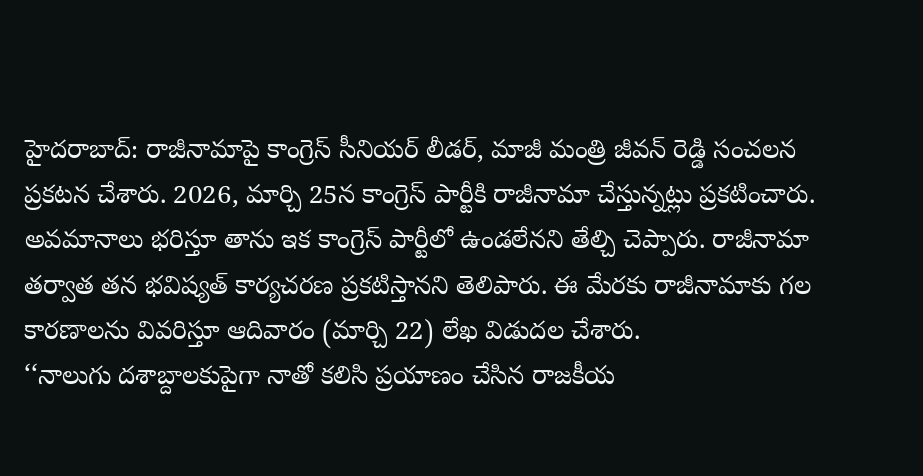హైదరాబాద్: రాజీనామాపై కాంగ్రెస్ సీనియర్ లీడర్, మాజీ మంత్రి జీవన్ రెడ్డి సంచలన ప్రకటన చేశారు. 2026, మార్చి 25న కాంగ్రెస్ పార్టీకి రాజీనామా చేస్తున్నట్లు ప్రకటించారు. అవమానాలు భరిస్తూ తాను ఇక కాంగ్రెస్ పార్టీలో ఉండలేనని తేల్చి చెప్పారు. రాజీనామా తర్వాత తన భవిష్యత్ కార్యచరణ ప్రకటిస్తానని తెలిపారు. ఈ మేరకు రాజీనామాకు గల కారణాలను వివరిస్తూ ఆదివారం (మార్చి 22) లేఖ విడుదల చేశారు.
‘‘నాలుగు దశాబ్దాలకుపైగా నాతో కలిసి ప్రయాణం చేసిన రాజకీయ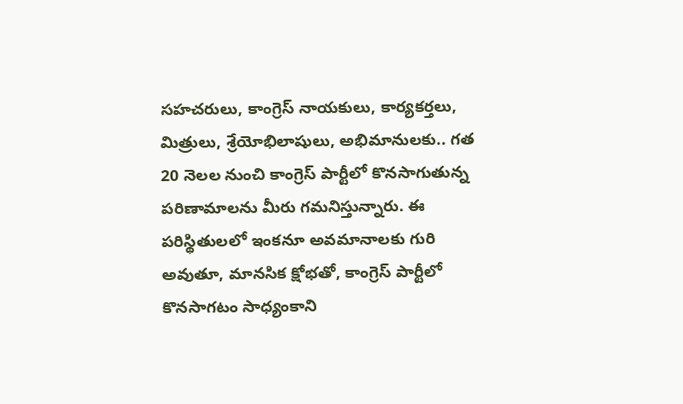సహచరులు, కాంగ్రెస్ నాయకులు, కార్యకర్తలు, మిత్రులు, శ్రేయోభిలాషులు, అభిమానులకు.. గత 20 నెలల నుంచి కాంగ్రెస్ పార్టీలో కొనసాగుతున్న పరిణామాలను మీరు గమనిస్తున్నారు. ఈ పరిస్థితులలో ఇంకనూ అవమానాలకు గురి అవుతూ, మానసిక క్షోభతో, కాంగ్రెస్ పార్టీలో కొనసాగటం సాధ్యంకాని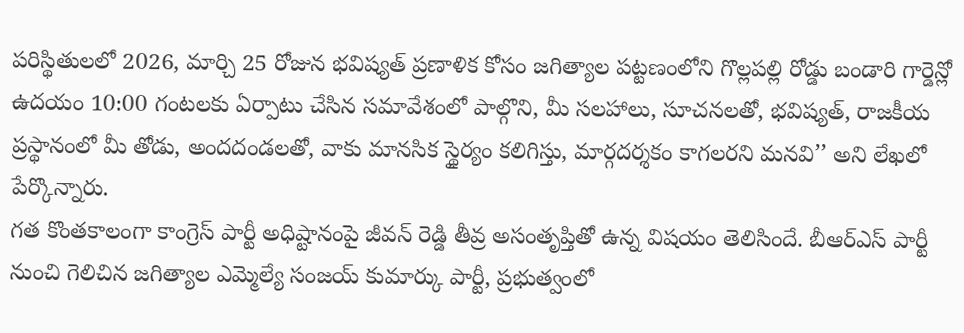పరిస్థితులలో 2026, మార్చి 25 రోజున భవిష్యత్ ప్రణాళిక కోసం జగిత్యాల పట్టణంలోని గొల్లపల్లి రోడ్డు బండారి గార్డెన్లో ఉదయం 10:00 గంటలకు ఏర్పాటు చేసిన సమావేశంలో పాల్గొని, మీ సలహాలు, సూచనలతో, భవిష్యత్, రాజకీయ ప్రస్థానంలో మీ తోడు, అందదండలతో, వాకు మానసిక స్థైర్యం కలిగిస్తు, మార్గదర్శకం కాగలరని మనవి’’ అని లేఖలో పేర్కొన్నారు.
గత కొంతకాలంగా కాంగ్రెస్ పార్టీ అధిష్టానంపై జీవన్ రెడ్డి తీవ్ర అసంతృప్తితో ఉన్న విషయం తెలిసిందే. బీఆర్ఎస్ పార్టీ నుంచి గెలిచిన జగిత్యాల ఎమ్మెల్యే సంజయ్ కుమార్కు పార్టీ, ప్రభుత్వంలో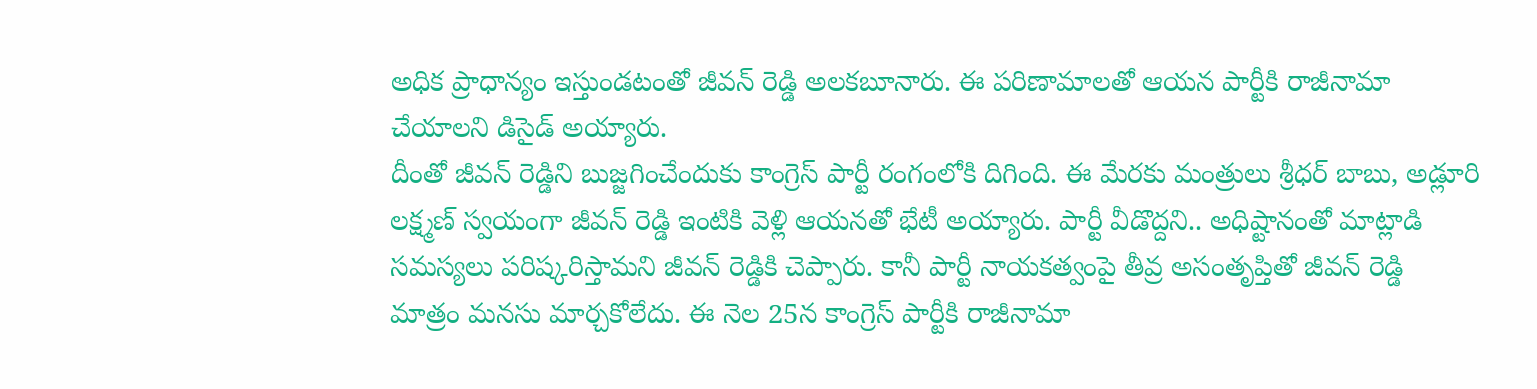అధిక ప్రాధాన్యం ఇస్తుండటంతో జీవన్ రెడ్డి అలకబూనారు. ఈ పరిణామాలతో ఆయన పార్టీకి రాజీనామా చేయాలని డిసైడ్ అయ్యారు.
దీంతో జీవన్ రెడ్డిని బుజ్జగించేందుకు కాంగ్రెస్ పార్టీ రంగంలోకి దిగింది. ఈ మేరకు మంత్రులు శ్రీధర్ బాబు, అడ్లూరి లక్ష్మణ్ స్వయంగా జీవన్ రెడ్డి ఇంటికి వెళ్లి ఆయనతో భేటీ అయ్యారు. పార్టీ వీడొద్దని.. అధిష్టానంతో మాట్లాడి సమస్యలు పరిష్కరిస్తామని జీవన్ రెడ్డికి చెప్పారు. కానీ పార్టీ నాయకత్వంపై తీవ్ర అసంతృప్తితో జీవన్ రెడ్డి మాత్రం మనసు మార్చకోలేదు. ఈ నెల 25న కాంగ్రెస్ పార్టీకి రాజీనామా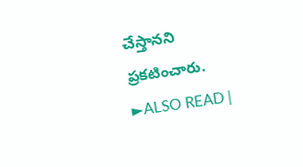చేస్తానని ప్రకటించారు.
►ALSO READ |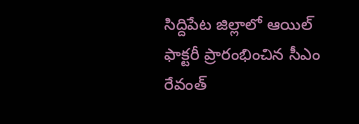సిద్దిపేట జిల్లాలో ఆయిల్ ఫాక్టరీ ప్రారంభించిన సీఎం రేవంత్